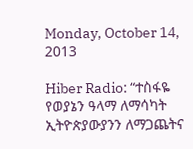Monday, October 14, 2013

Hiber Radio: “ተስፋዬ የወያኔን ዓላማ ለማሳካት ኢትዮጵያውያንን ለማጋጨትና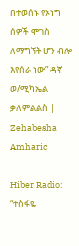በተወሰኑ የኦነግ ሰዎች ሞገስ ለማግኘት ሆን ብሎ እየሰራ ነው” ዳኛ ወ/ሚካኤል ቃለምልልስ | Zehabesha Amharic

Hiber Radio: “ተስፋዬ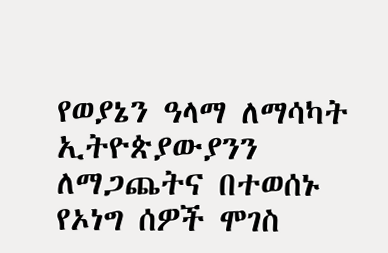የወያኔን ዓላማ ለማሳካት ኢትዮጵያውያንን ለማጋጨትና በተወሰኑ የኦነግ ሰዎች ሞገስ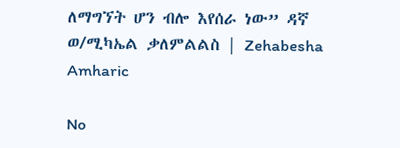ለማግኘት ሆን ብሎ እየሰራ ነው” ዳኛ ወ/ሚካኤል ቃለምልልስ | Zehabesha Amharic

No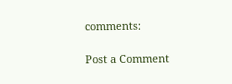comments:

Post a Comment